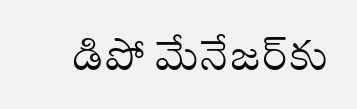డిపో మేనేజర్‌కు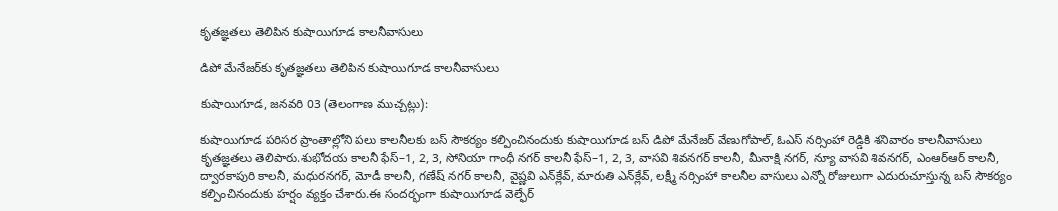కృతజ్ఞతలు తెలిపిన కుషాయిగూడ కాలనీవాసులు

డిపో మేనేజర్‌కు కృతజ్ఞతలు తెలిపిన కుషాయిగూడ కాలనీవాసులు

కుషాయిగూడ, జనవరి 03 (తెలంగాణ ముచ్చట్లు):

కుషాయిగూడ పరిసర ప్రాంతాల్లోని పలు కాలనీలకు బస్ సౌకర్యం కల్పించినందుకు కుషాయిగూడ బస్ డిపో మేనేజర్ వేణుగోపాల్, ఓఎస్ నర్సింహా రెడ్డికి శనివారం కాలనీవాసులు కృతజ్ఞతలు తెలిపారు.శుభోదయ కాలనీ ఫేస్–1, 2, 3, సోనియా గాంధీ నగర్ కాలనీ ఫేస్–1, 2, 3, వాసవి శివనగర్ కాలనీ, మీనాక్షి నగర్, న్యూ వాసవి శివనగర్, ఎంఆర్‌ఆర్ కాలనీ, ద్వారకాపురి కాలనీ, మధురనగర్, మోడీ కాలనీ, గణేష్ నగర్ కాలనీ, వైష్ణవి ఎన్‌క్లేవ్, మారుతి ఎన్‌క్లేవ్, లక్ష్మీ నర్సింహా కాలనీల వాసులు ఎన్నో రోజులుగా ఎదురుచూస్తున్న బస్ సౌకర్యం కల్పించినందుకు హర్షం వ్యక్తం చేశారు.ఈ సందర్భంగా కుషాయిగూడ వెల్ఫేర్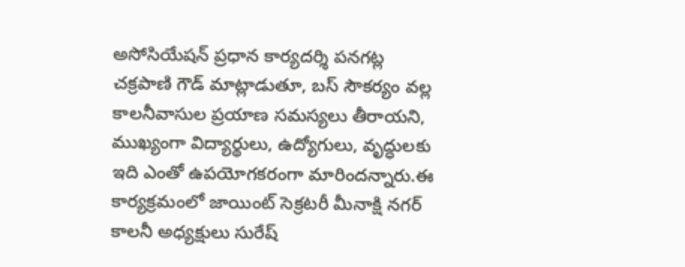అసోసియేషన్ ప్రధాన కార్యదర్శి పనగట్ల చక్రపాణి గౌడ్ మాట్లాడుతూ, బస్ సౌకర్యం వల్ల కాలనీవాసుల ప్రయాణ సమస్యలు తీరాయని, ముఖ్యంగా విద్యార్థులు, ఉద్యోగులు, వృద్ధులకు ఇది ఎంతో ఉపయోగకరంగా మారిందన్నారు.ఈ కార్యక్రమంలో జాయింట్ సెక్రటరీ మీనాక్షి నగర్ కాలనీ అధ్యక్షులు సురేష్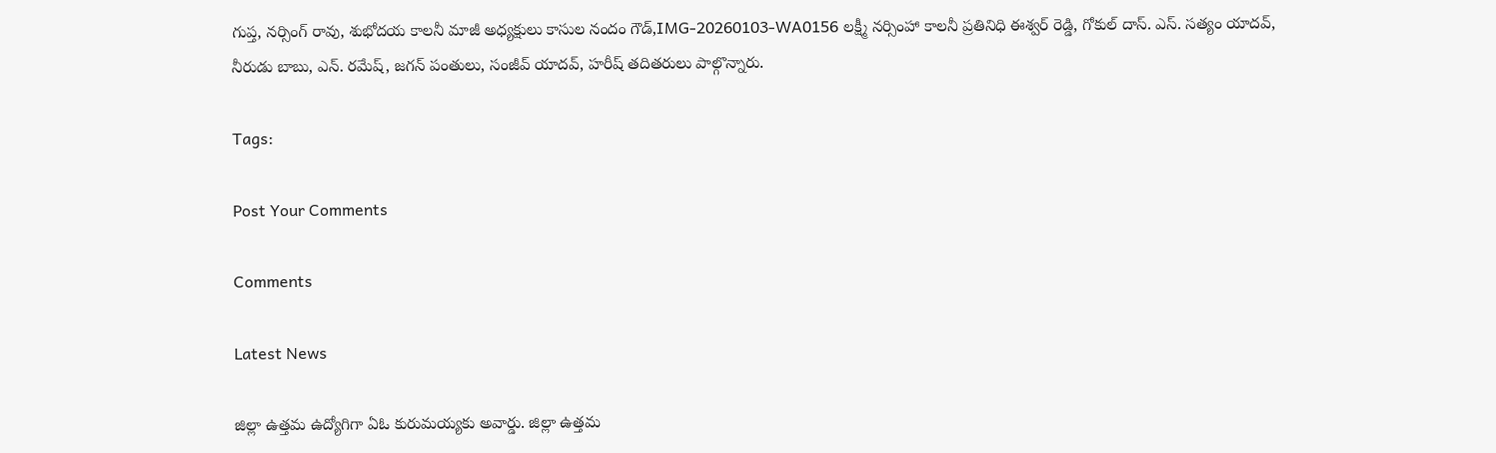గుప్త, నర్సింగ్ రావు, శుభోదయ కాలనీ మాజీ అధ్యక్షులు కాసుల నందం గౌడ్,IMG-20260103-WA0156 లక్ష్మీ నర్సింహా కాలనీ ప్రతినిధి ఈశ్వర్ రెడ్డి, గోకుల్ దాస్. ఎస్. సత్యం యాదవ్, నీరుడు బాబు, ఎన్. రమేష్, జగన్ పంతులు, సంజీవ్ యాదవ్, హరీష్ తదితరులు పాల్గొన్నారు.

Tags:

Post Your Comments

Comments

Latest News

జిల్లా ఉత్తమ ఉద్యోగిగా ఏఓ కురుమయ్యకు అవార్డు. జిల్లా ఉత్తమ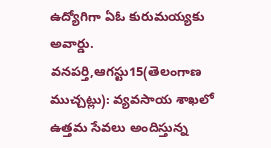ఉద్యోగిగా ఏఓ కురుమయ్యకు అవార్డు.
వనపర్తి,ఆగస్టు15(తెలంగాణ ముచ్చట్లు): వ్యవసాయ శాఖలో ఉత్తమ సేవలు అందిస్తున్న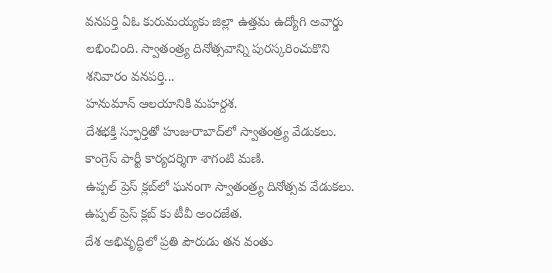వనపర్తి ఏఓ కురుమయ్యకు జిల్లా ఉత్తమ ఉద్యోగి అవార్డు లభించింది. స్వాతంత్ర్య దినోత్సవాన్ని పురస్కరించుకొని శనివారం వనపర్తి...
హనుమాన్ ఆలయానికి మహర్దశ.
దేశభక్తి స్ఫూర్తితో హుజురాబాద్‌లో స్వాతంత్ర్య వేడుకలు.
కాంగ్రెస్ పార్టీ కార్యదర్శిగా శాగంటి మణి.
ఉప్పల్ ప్రెస్ క్లబ్‌లో ఘనంగా స్వాతంత్ర్య దినోత్సవ వేడుకలు.
ఉప్పల్ ప్రెస్ క్లబ్‌ కు టీవీ అందజేత.
దేశ అభివృద్ధిలో ప్రతి పౌరుడు తన వంతు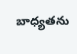బాధ్యతను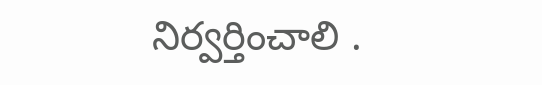నిర్వర్తించాలి .